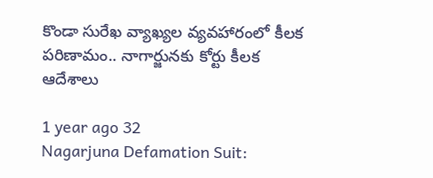కొండా సురేఖ వ్యాఖ్యల వ్యవహారంలో కీలక పరిణామం.. నాగార్జునకు కోర్టు కీలక ఆదేశాలు

1 year ago 32
Nagarjuna Defamation Suit: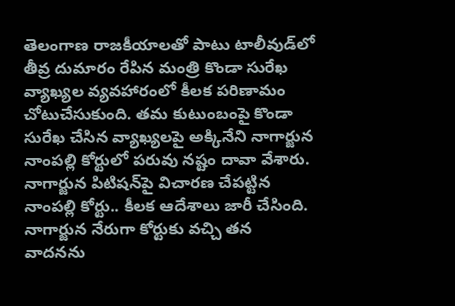తెలంగాణ రాజకీయాలతో పాటు టాలీవుడ్‌లో తీవ్ర దుమారం రేపిన మంత్రి కొండా సురేఖ వ్యాఖ్యల వ్యవహారంలో కీలక పరిణామం చోటుచేసుకుంది. తమ కుటుంబంపై కొండా సురేఖ చేసిన వ్యాఖ్యలపై అక్కినేని నాగార్జున నాంపల్లి కోర్టులో పరువు నష్టం దావా వేశారు. నాగార్జున పిటిషన్‌పై విచారణ చేపట్టిన నాంపల్లి కోర్టు.. కీలక ఆదేశాలు జారీ చేసింది. నాగార్జున నేరుగా కోర్టుకు వచ్చి తన వాదనను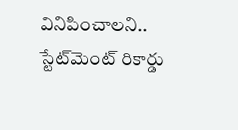వినిపించాలని.. స్టే‌ట్‌మెంట్ రికార్డు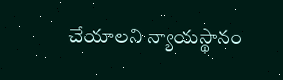చేయాలని న్యాయస్థానం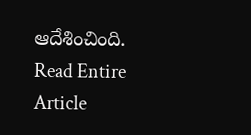ఆదేశించింది.
Read Entire Article